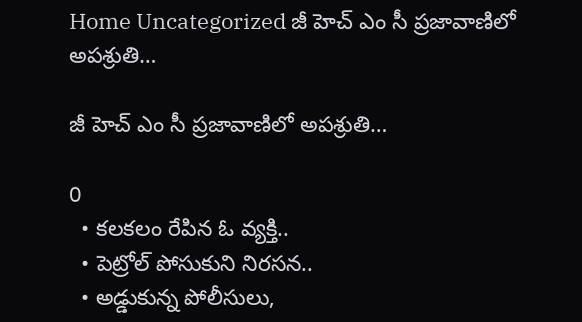Home Uncategorized జీ హెచ్ ఎం సీ ప్రజావాణిలో అపశ్రుతి…

జీ హెచ్ ఎం సీ ప్రజావాణిలో అపశ్రుతి…

0
  • కలకలం రేపిన ఓ వ్యక్తి..
  • పెట్రోల్ పోసుకుని నిరసన..
  • అడ్డుకున్న పోలీసులు,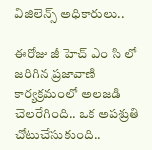విజిలెన్స్ అధికారులు..

ఈరోజు జీ హెచ్ ఎం సి లో జరిగిన ప్రజావాణి కార్యక్రమంలో అలజడి చెలరేగింది.. ఒక అపశ్రుతి చోటుచేసుకుంది..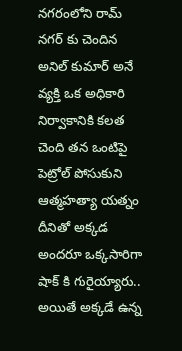నగరంలోని రామ్ నగర్ కు చెందిన అనిల్ కుమార్ అనే వ్యక్తి ఒక అధికారి నిర్వాకానికి కలత చెంది తన ఒంటిపై పెట్రోల్ పోసుకుని ఆత్మహత్యా యత్నం దీనితో అక్కడ అందరూ ఒక్కసారిగా షాక్ కి గురైయ్యారు.. అయితే అక్కడే ఉన్న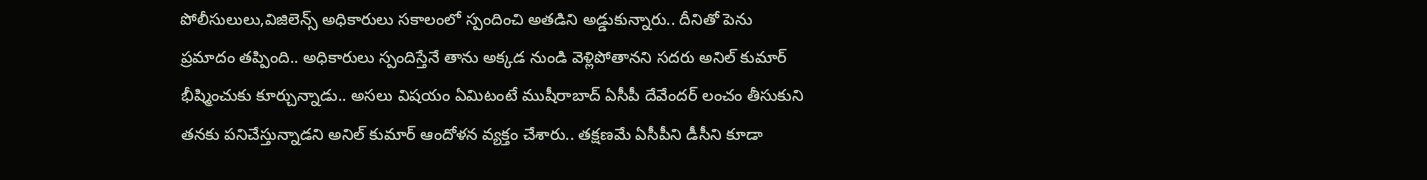పోలీసులులు,విజిలెన్స్ అధికారులు సకాలంలో స్పందించి అతడిని అడ్డుకున్నారు.. దీనితో పెను ప్రమాదం తప్పింది.. అధికారులు స్పందిస్తేనే తాను అక్కడ నుండి వెళ్లిపోతానని సదరు అనిల్ కుమార్ భీష్మించుకు కూర్చున్నాడు.. అసలు విషయం ఏమిటంటే ముషీరాబాద్ ఏసీపీ దేవేందర్ లంచం తీసుకుని తనకు పనిచేస్తున్నాడని అనిల్ కుమార్ ఆందోళన వ్యక్తం చేశారు.. తక్షణమే ఏసీపీని డీసీని కూడా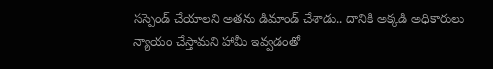సస్పెండ్ చేయాలని అతను డిమాండ్ చేశాడు.. దానికి అక్కడి అధికారులు న్యాయం చేస్తామని హామీ ఇవ్వడంతో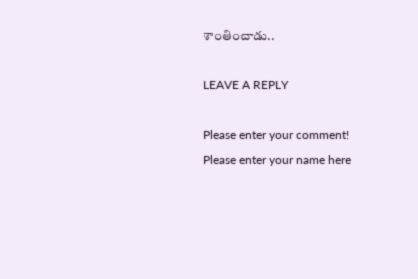శాంతించాడు..

LEAVE A REPLY

Please enter your comment!
Please enter your name here